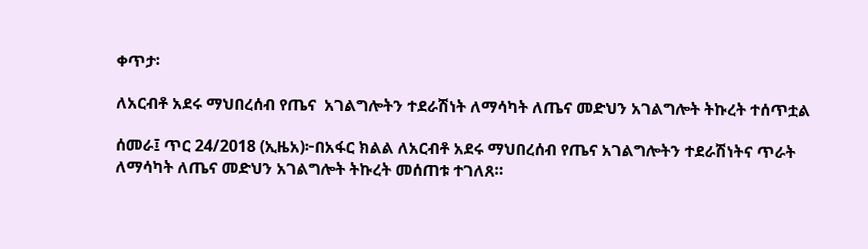ቀጥታ፡

ለአርብቶ አደሩ ማህበረሰብ የጤና  አገልግሎትን ተደራሽነት ለማሳካት ለጤና መድህን አገልግሎት ትኩረት ተሰጥቷል

ሰመራ፤ ጥር 24/2018 (ኢዜአ)፦በአፋር ክልል ለአርብቶ አደሩ ማህበረሰብ የጤና አገልግሎትን ተደራሽነትና ጥራት ለማሳካት ለጤና መድህን አገልግሎት ትኩረት መሰጠቱ ተገለጸ።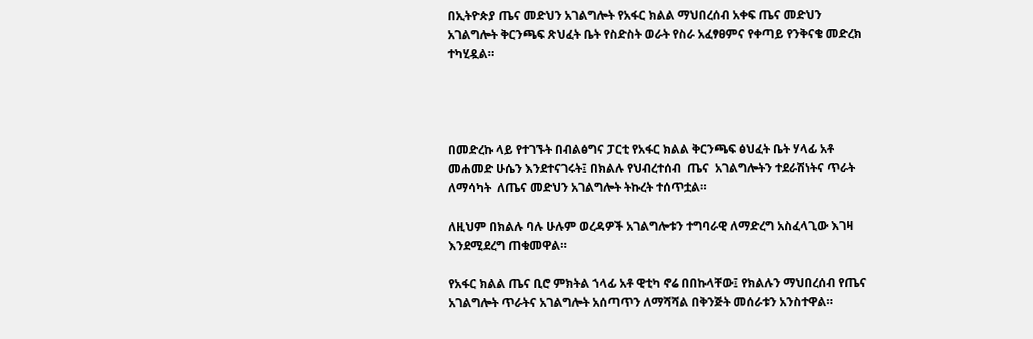በኢትዮጵያ ጤና መድህን አገልግሎት የአፋር ክልል ማህበረሰብ አቀፍ ጤና መድህን አገልግሎት ቅርንጫፍ ጽህፈት ቤት የስድስት ወራት የስራ አፈፃፀምና የቀጣይ የንቅናቄ መድረክ ተካሂዷል።




በመድረኩ ላይ የተገኙት በብልፅግና ፓርቲ የአፋር ክልል ቅርንጫፍ ፅህፈት ቤት ሃላፊ አቶ መሐመድ ሁሴን እንደተናገሩት፤ በክልሉ የህብረተሰብ  ጤና  አገልግሎትን ተደራሽነትና ጥራት ለማሳካት  ለጤና መድህን አገልግሎት ትኩረት ተሰጥቷል።

ለዚህም በክልሉ ባሉ ሁሉም ወረዳዎች አገልግሎቱን ተግባራዊ ለማድረግ አስፈላጊው እገዛ እንደሚደረግ ጠቁመዋል።

የአፋር ክልል ጤና ቢሮ ምክትል ኀላፊ አቶ ዊቲካ ኖሬ በበኩላቸው፤ የክልሉን ማህበረሰብ የጤና  አገልግሎት ጥራትና አገልግሎት አሰጣጥን ለማሻሻል በቅንጅት መሰራቱን አንስተዋል።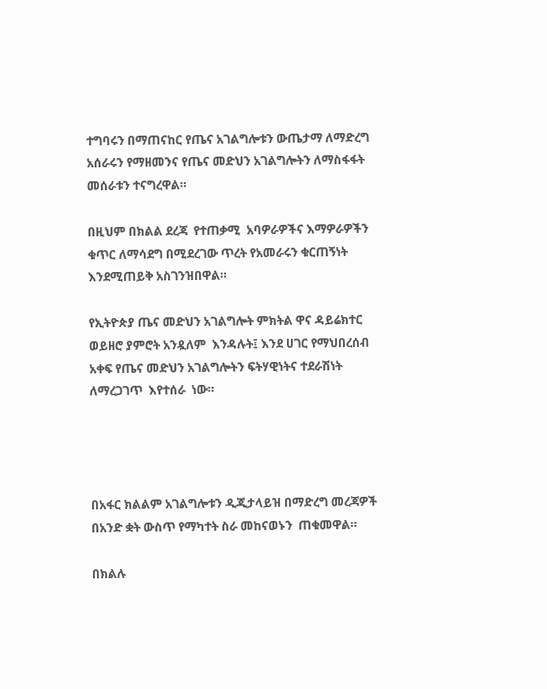ተግባሩን በማጠናከር የጤና አገልግሎቱን ውጤታማ ለማድረግ  አሰራሩን የማዘመንና የጤና መድህን አገልግሎትን ለማስፋፋት  መሰራቱን ተናግረዋል።

በዚህም በክልል ደረጃ  የተጠቃሚ  አባዎራዎችና እማዎራዎችን ቁጥር ለማሳደግ በሚደረገው ጥረት የአመራሩን ቁርጠኝነት  እንደሚጠይቅ አስገንዝበዋል።

የኢትዮጵያ ጤና መድህን አገልግሎት ምክትል ዋና ዳይሬክተር ወይዘሮ ያምሮት አንዷለም  እንዳሉት፤ እንደ ሀገር የማህበረሰብ አቀፍ የጤና መድህን አገልግሎትን ፍትሃዊነትና ተደራሽነት ለማረጋገጥ  እየተሰራ  ነው።




በአፋር ክልልም አገልግሎቱን ዲጂታላይዝ በማድረግ መረጃዎች በአንድ ቋት ውስጥ የማካተት ስራ መከናወኑን  ጠቁመዋል።

በክልሉ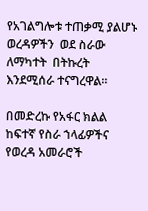የአገልግሎቱ ተጠቃሚ ያልሆኑ ወረዳዎችን  ወደ ስራው ለማካተት  በትኩረት እንደሚሰራ ተናግረዋል።

በመድረኩ የአፋር ክልል ከፍተኛ የስራ ኀላፊዎችና የወረዳ አመራሮች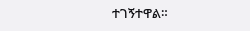ተገኝተዋል።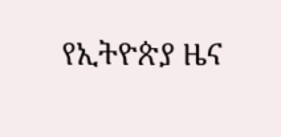የኢትዮጵያ ዜና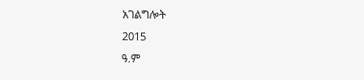አገልግሎት
2015
ዓ.ም